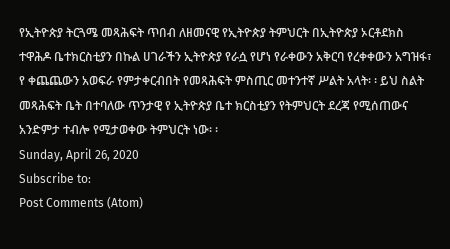የኢትዮጵያ ትርጓሜ መጻሕፍት ጥበብ ለዘመናዊ የኢትዮጵያ ትምህርት በኢትዮጵያ ኦርቶደክስ ተዋሕዶ ቤተክርስቲያን በኩል ሀገራችን ኢትዮጵያ የራሷ የሆነ የራቀውን አቅርባ የረቀቀውን አግዝፋ፣ የ ቀጨጨውን አወፍራ የምታቀርብበት የመጻሕፍት ምስጢር መተንተኛ ሥልት አላት፡ ፡ ይህ ስልት መጻሕፍት ቤት በተባለው ጥንታዊ የ ኢትዮጵያ ቤተ ክርስቲያን የትምህርት ደረጃ የሚሰጠውና አንድምታ ተብሎ የሚታወቀው ትምህርት ነው፡ ፡
Sunday, April 26, 2020
Subscribe to:
Post Comments (Atom)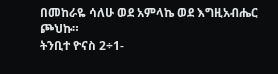በመከራዬ ሳለሁ ወደ አምላኬ ወደ እግዚአብሔር ጮህኩ።
ትንቢተ ዮናስ 2÷1-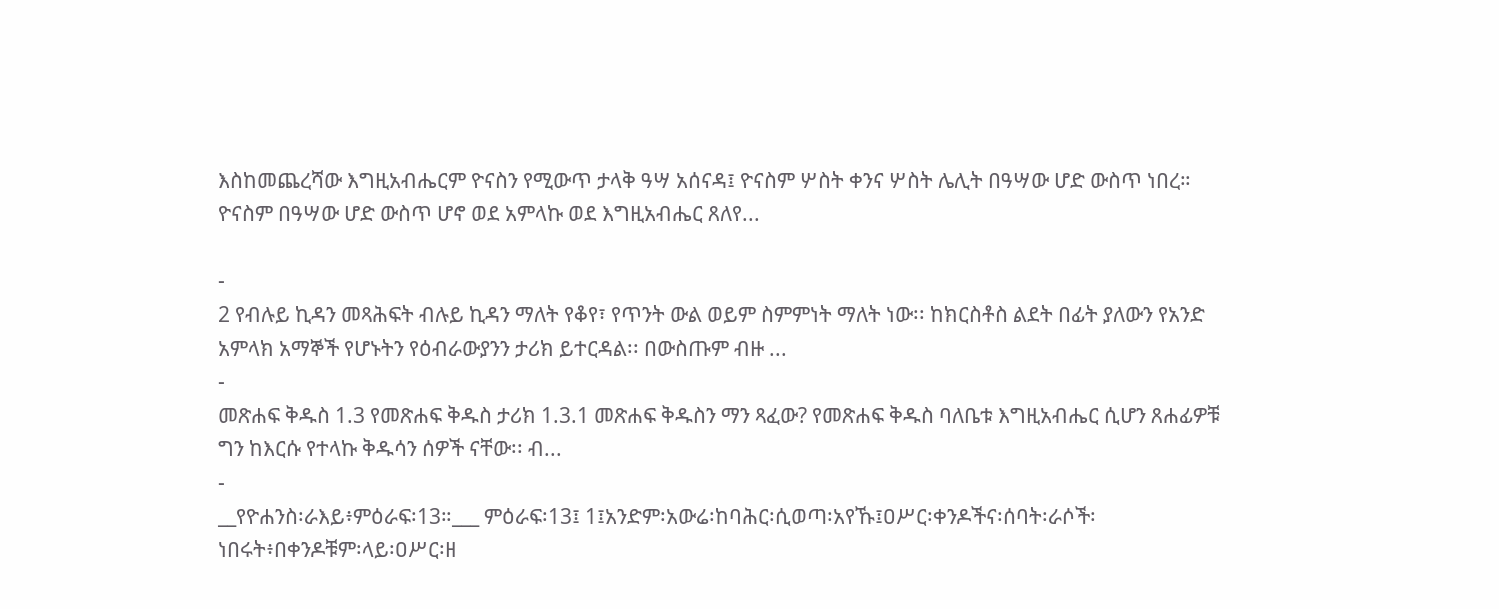እስከመጨረሻው እግዚአብሔርም ዮናስን የሚውጥ ታላቅ ዓሣ አሰናዳ፤ ዮናስም ሦስት ቀንና ሦስት ሌሊት በዓሣው ሆድ ውስጥ ነበረ። ዮናስም በዓሣው ሆድ ውስጥ ሆኖ ወደ አምላኩ ወደ እግዚአብሔር ጸለየ...

-
2 የብሉይ ኪዳን መጻሕፍት ብሉይ ኪዳን ማለት የቆየ፣ የጥንት ውል ወይም ስምምነት ማለት ነው፡፡ ከክርስቶስ ልደት በፊት ያለውን የአንድ አምላክ አማኞች የሆኑትን የዕብራውያንን ታሪክ ይተርዳል፡፡ በውስጡም ብዙ ...
-
መጽሐፍ ቅዱስ 1.3 የመጽሐፍ ቅዱስ ታሪክ 1.3.1 መጽሐፍ ቅዱስን ማን ጻፈው? የመጽሐፍ ቅዱስ ባለቤቱ እግዚአብሔር ሲሆን ጸሐፊዎቹ ግን ከእርሱ የተላኩ ቅዱሳን ሰዎች ናቸው፡፡ ብ...
-
__የዮሐንስ፡ራእይ፥ምዕራፍ፡13።___ ምዕራፍ፡13፤ 1፤አንድም፡አውሬ፡ከባሕር፡ሲወጣ፡አየኹ፤ዐሥር፡ቀንዶችና፡ሰባት፡ራሶች፡ነበሩት፥በቀንዶቹም፡ላይ፡ዐሥር፡ዘ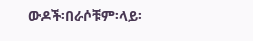ውዶች፡በራሶቹም፡ላይ፡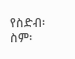የስድብ፡ስም፡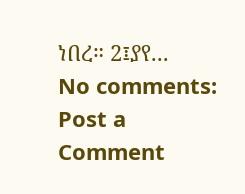ነበረ። 2፤ያየ...
No comments:
Post a Comment